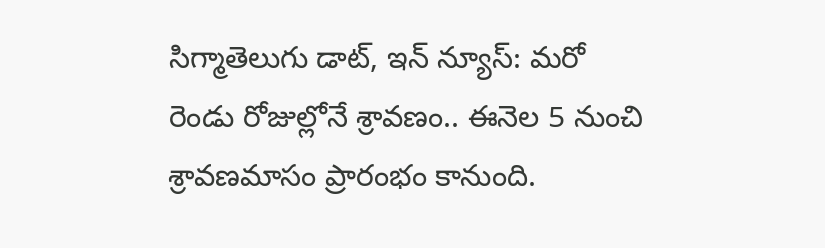సిగ్మాతెలుగు డాట్, ఇన్ న్యూస్: మరో రెండు రోజుల్లోనే శ్రావణం.. ఈనెల 5 నుంచి శ్రావణమాసం ప్రారంభం కానుంది.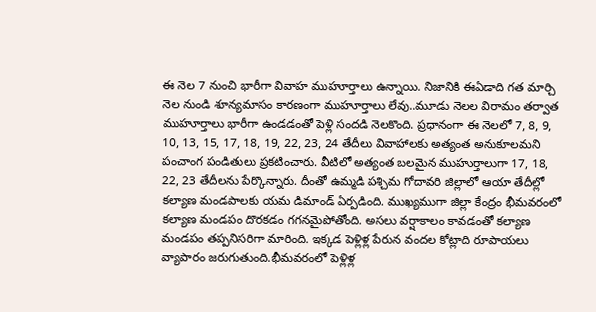ఈ నెల 7 నుంచి భారీగా వివాహ ముహూర్తాలు ఉన్నాయి. నిజానికి ఈఏడాది గత మార్చి నెల నుండి శూన్యమాసం కారణంగా ముహూర్తాలు లేవు..మూడు నెలల విరామం తర్వాత ముహూర్తాలు భారీగా ఉండడంతో పెళ్లి సందడి నెలకొంది. ప్రధానంగా ఈ నెలలో 7, 8, 9, 10, 13, 15, 17, 18, 19, 22, 23, 24 తేదీలు వివాహాలకు అత్యంత అనుకూలమని పంచాంగ పండితులు ప్రకటించారు. వీటిలో అత్యంత బలమైన ముహుర్తాలుగా 17, 18, 22, 23 తేదీలను పేర్కొన్నారు. దీంతో ఉమ్మడి పశ్చిమ గోదావరి జిల్లాలో ఆయా తేదీల్లో కల్యాణ మండపాలకు యమ డిమాండ్‌ ఏర్పడింది. ముఖ్యముగా జిల్లా కేంద్రం భీమవరంలో కల్యాణ మండపం దొరకడం గగనమైపోతోంది. అసలు వర్షాకాలం కావడంతో కల్యాణ మండపం తప్పనిసరిగా మారింది. ఇక్కడ పెళ్లిళ్ల పేరున వందల కోట్లాది రూపాయలు వ్యాపారం జరుగుతుంది.భీమవరంలో పెళ్లిళ్ల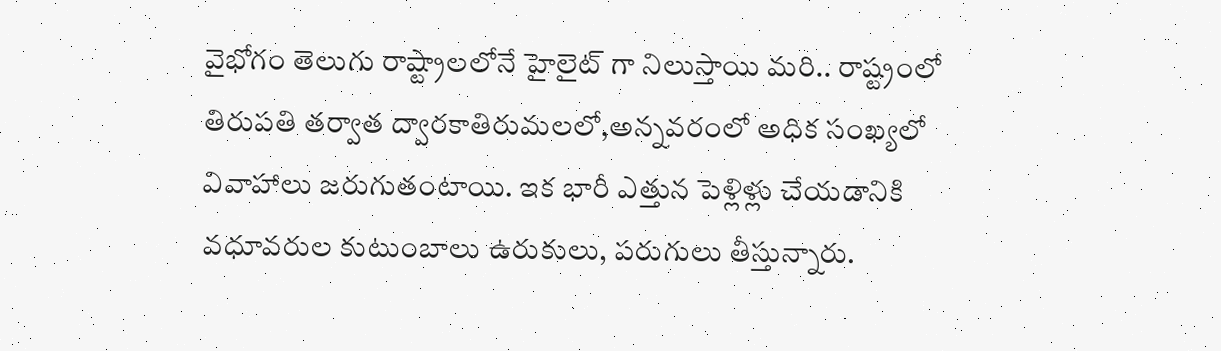వైభోగం తెలుగు రాష్ట్రాలలోనే హైలైట్ గా నిలుస్తాయి మరి.. రాష్ట్రంలో తిరుపతి తర్వాత ద్వారకాతిరుమలలో,అన్నవరంలో అధిక సంఖ్యలో వివాహాలు జరుగుతంటాయి. ఇక భారీ ఎత్తున పెళ్లిళ్లు చేయడానికి వధూవరుల కుటుంబాలు ఉరుకులు, పరుగులు తీస్తున్నారు.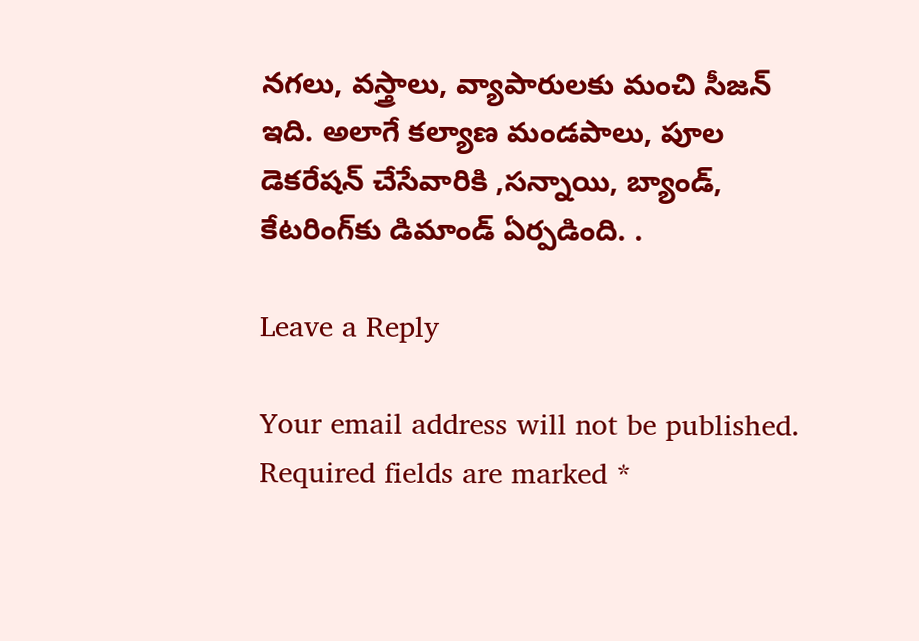నగలు, వస్త్రాలు, వ్యాపారులకు మంచి సీజన్ ఇది. అలాగే కల్యాణ మండపాలు, పూల డెకరేషన్ చేసేవారికి ,సన్నాయి, బ్యాండ్, కేటరింగ్‌కు డిమాండ్‌ ఏర్పడింది. .

Leave a Reply

Your email address will not be published. Required fields are marked *